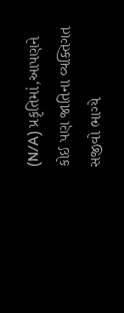(N/A) પ્રકૃતિમાં,આપણને કોઈ પણ જાતિના વ્યક્તિગત સજીવો ભાગ્યે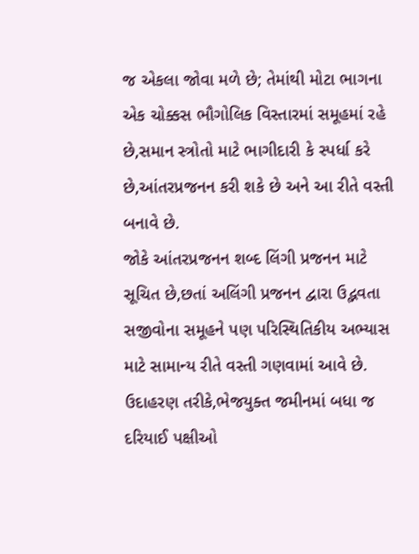જ એકલા જોવા મળે છે; તેમાંથી મોટા ભાગના એક ચોક્કસ ભૌગોલિક વિસ્તારમાં સમૂહમાં રહે છે,સમાન સ્ત્રોતો માટે ભાગીદારી કે સ્પર્ધા કરે છે,આંતરપ્રજનન કરી શકે છે અને આ રીતે વસ્તી બનાવે છે.
જોકે આંતરપ્રજનન શબ્દ લિંગી પ્રજનન માટે સૂચિત છે,છતાં અલિંગી પ્રજનન દ્વારા ઉદ્ભવતા સજીવોના સમૂહને પણ પરિસ્થિતિકીય અભ્યાસ માટે સામાન્ય રીતે વસ્તી ગણવામાં આવે છે. ઉદાહરણ તરીકે,ભેજયુક્ત જમીનમાં બધા જ દરિયાઈ પક્ષીઓ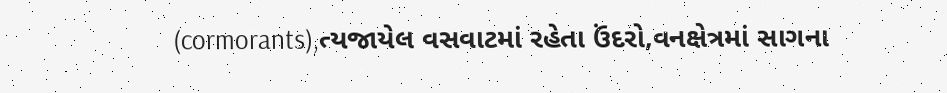(cormorants),ત્યજાયેલ વસવાટમાં રહેતા ઉંદરો,વનક્ષેત્રમાં સાગના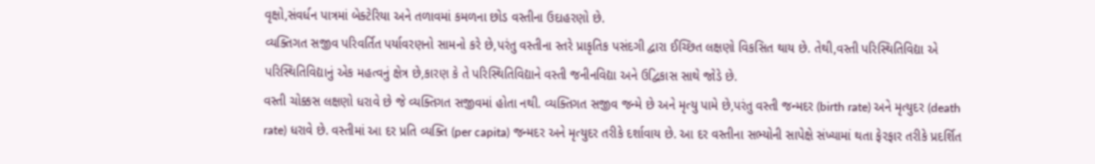વૃક્ષો,સંવર્ધન પાત્રમાં બેક્ટેરિયા અને તળાવમાં કમળના છોડ વસ્તીના ઉદાહરણો છે.
વ્યક્તિગત સજીવ પરિવર્તિત પર્યાવરણનો સામનો કરે છે,પરંતુ વસ્તીના સ્તરે પ્રાકૃતિક પસંદગી દ્વારા ઈચ્છિત લક્ષણો વિકસિત થાય છે. તેથી,વસ્તી પરિસ્થિતિવિદ્યા એ પરિસ્થિતિવિદ્યાનું એક મહત્વનું ક્ષેત્ર છે,કારણ કે તે પરિસ્થિતિવિદ્યાને વસ્તી જનીનવિદ્યા અને ઉદ્વિકાસ સાથે જોડે છે.
વસ્તી ચોક્કસ લક્ષણો ધરાવે છે જે વ્યક્તિગત સજીવમાં હોતા નથી. વ્યક્તિગત સજીવ જન્મે છે અને મૃત્યુ પામે છે,પરંતુ વસ્તી જન્મદર (birth rate) અને મૃત્યુદર (death rate) ધરાવે છે. વસ્તીમાં આ દર પ્રતિ વ્યક્તિ (per capita) જન્મદર અને મૃત્યુદર તરીકે દર્શાવાય છે. આ દર વસ્તીના સભ્યોની સાપેક્ષે સંખ્યામાં થતા ફેરફાર તરીકે પ્રદર્શિત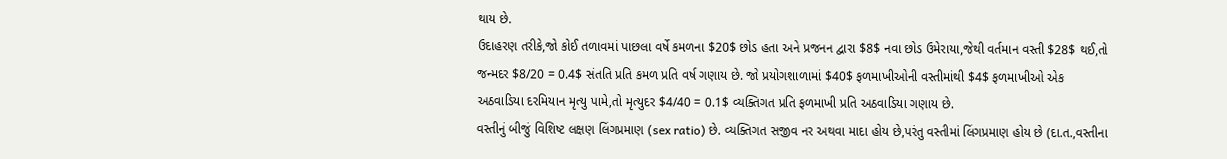થાય છે.
ઉદાહરણ તરીકે,જો કોઈ તળાવમાં પાછલા વર્ષે કમળના $20$ છોડ હતા અને પ્રજનન દ્વારા $8$ નવા છોડ ઉમેરાયા,જેથી વર્તમાન વસ્તી $28$ થઈ,તો જન્મદર $8/20 = 0.4$ સંતતિ પ્રતિ કમળ પ્રતિ વર્ષ ગણાય છે. જો પ્રયોગશાળામાં $40$ ફળમાખીઓની વસ્તીમાંથી $4$ ફળમાખીઓ એક અઠવાડિયા દરમિયાન મૃત્યુ પામે,તો મૃત્યુદર $4/40 = 0.1$ વ્યક્તિગત પ્રતિ ફળમાખી પ્રતિ અઠવાડિયા ગણાય છે.
વસ્તીનું બીજું વિશિષ્ટ લક્ષણ લિંગપ્રમાણ (sex ratio) છે. વ્યક્તિગત સજીવ નર અથવા માદા હોય છે,પરંતુ વસ્તીમાં લિંગપ્રમાણ હોય છે (દા.ત.,વસ્તીના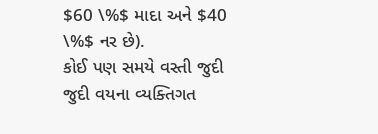$60 \%$ માદા અને $40 \%$ નર છે).
કોઈ પણ સમયે વસ્તી જુદી જુદી વયના વ્યક્તિગત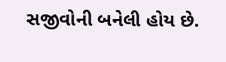સજીવોની બનેલી હોય છે.